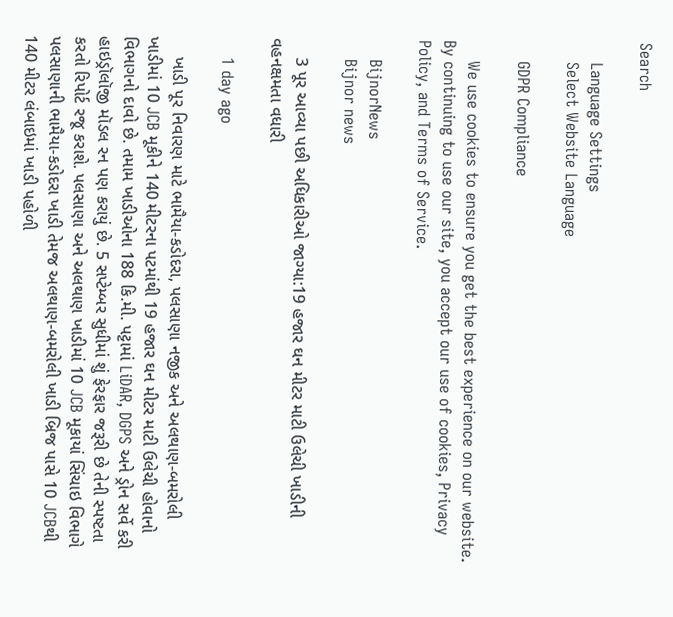Search

    Language Settings
    Select Website Language

    GDPR Compliance

    We use cookies to ensure you get the best experience on our website. By continuing to use our site, you accept our use of cookies, Privacy Policy, and Terms of Service.

    BijnorNews
    Bijnor news

    3 પૂર આવ્યા પછી અધિકારીઓ જાગ્યા:19 હજાર ઘન મીટર માટી ઉલેચી ખાડીની વહનક્ષમતા વધારી

    1 day ago

    ખાડી પૂર નિવારણ માટે ભામૈયા-કડોદરા, પલસાણા નજીક અને અલથાણ-બમરોલી ખાડીમાં 10 JCB મૂકીને 140 મીટરના પટમાંથી 19 હજાર ઘન મીટર માટી ઉલેચી હોવાનો વિભાગનો દાવો છે. તમામ ખાડીઓના 188 કિ.મી. પટ્ટામાં LiDAR, DGPS અને ડ્રોન સર્વે કરી હાઇડ્રૉલૉજી મૉડલ રન પણ કરાયું છે. 5 સપ્ટેમ્બર સુધીમાં શું ફેરફાર જરૂરી છે તેની સ્પષ્ટતા કરતો રિપોર્ટ રજૂ કરાશે. પલસાણા અને અલથાણ ખાડીમાં 10 JCB મૂકાયાં સિંચાઇ વિભાગે પલસાણાની ભામૈયા-કડોદરા ખાડી તેમજ અલથાણ-બમરોલી ખાડી બ્રિજ પાસે 10 JCBથી 140 મીટર લંબાઇમાં ખાડી પહોળી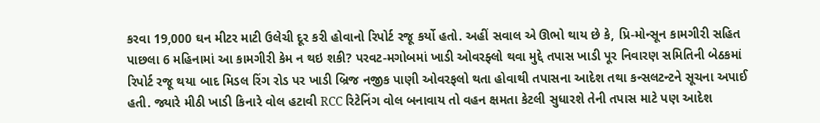કરવા 19,000 ઘન મીટર માટી ઉલેચી દૂર કરી હોવાનો રિપોર્ટ રજૂ કર્યો હતો. અહીં સવાલ એ ઊભો થાય છે કે, પ્રિ-મોન્સૂન કામગીરી સહિત પાછલા 6 મહિનામાં આ કામગીરી કેમ ન થઇ શકી? પરવટ-મગોબમાં ખાડી ઓવરફ્લો થવા મુદ્દે તપાસ ખાડી પૂર નિવારણ સમિતિની બેઠકમાં રિપોર્ટ રજૂ થયા બાદ મિડલ રિંગ રોડ પર ખાડી બ્રિજ નજીક પાણી ઓવરફલો થતા હોવાથી તપાસના આદેશ તથા કન્સલટન્ટને સૂચના અપાઈ હતી. જ્યારે મીઠી ખાડી કિનારે વોલ હટાવી RCC રિટેનિંગ વોલ બનાવાય તો વહન ક્ષમતા કેટલી સુધારશે તેની તપાસ માટે પણ આદેશ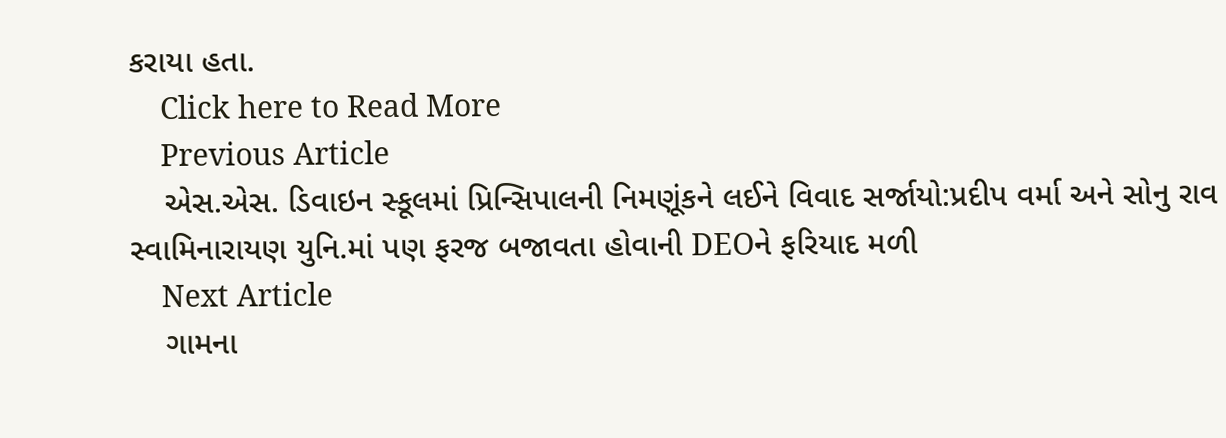કરાયા હતા.
    Click here to Read More
    Previous Article
    એસ.એસ. ડિવાઇન સ્કૂલમાં પ્રિન્સિપાલની નિમણૂંકને લઈને વિવાદ સર્જાયો:પ્રદીપ વર્મા અને સોનુ રાવ સ્વામિનારાયણ યુનિ.માં પણ ફરજ બજાવતા હોવાની DEOને ફરિયાદ મળી
    Next Article
    ગામના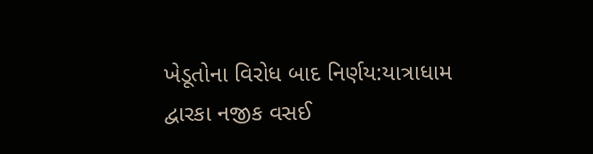ખેડૂતોના વિરોધ બાદ નિર્ણય:યાત્રાધામ દ્વારકા નજીક વસઈ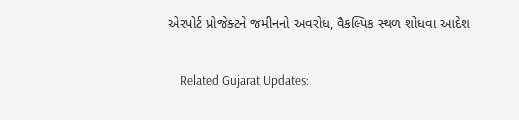એરપોર્ટ પ્રોજેક્ટને જમીનનો અવરોધ, વૈકલ્પિક સ્થળ શોધવા આદેશ

    Related Gujarat Updates: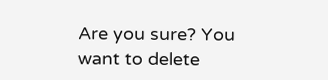Are you sure? You want to delete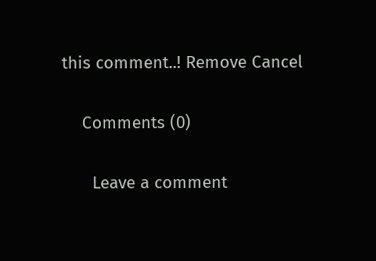this comment..! Remove Cancel

    Comments (0)

      Leave a comment